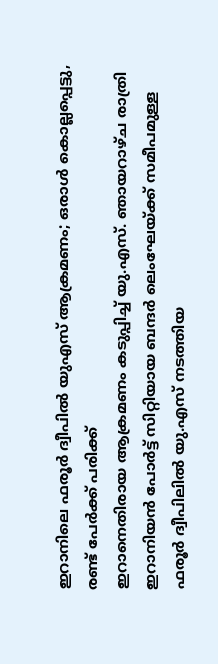ഇറാനിലെ ഫരൂർ ദ്വീപിൽ യുഎസ് ആക്രമണം; ഒരാൾ കൊല്ലപ്പെട്ടു, രണ്ട് പേർക്ക് പരിക്ക്
ഇറാനെതിരായ ആക്രമണം കടുപ്പിച്ച് യു.എസ്. ഞായറാഴ്ച രാത്രി ഇറാനിയൻ പോർട്ട് സിറ്റിയായ ബന്ദർ ലെംഘേയ്ക്ക് സമീപമുള്ള ഫരൂർ ദ്വീപിലിൽ യു.എസ് നടത്തിയ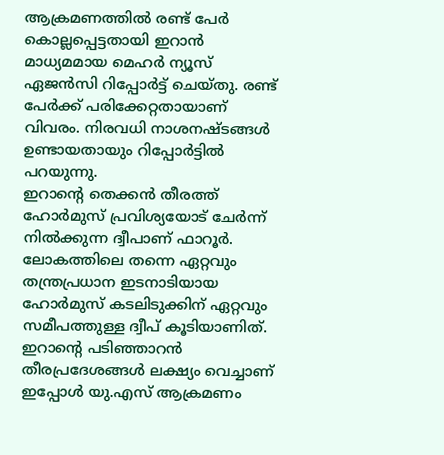ആക്രമണത്തിൽ രണ്ട് പേർ കൊല്ലപ്പെട്ടതായി ഇറാൻ മാധ്യമമായ മെഹർ ന്യൂസ് ഏജൻസി റിപ്പോർട്ട് ചെയ്തു. രണ്ട് പേർക്ക് പരിക്കേറ്റതായാണ് വിവരം. നിരവധി നാശനഷ്ടങ്ങൾ ഉണ്ടായതായും റിപ്പോർട്ടിൽ പറയുന്നു.
ഇറാൻ്റെ തെക്കൻ തീരത്ത് ഹോർമുസ് പ്രവിശ്യയോട് ചേർന്ന് നിൽക്കുന്ന ദ്വീപാണ് ഫാറൂർ. ലോകത്തിലെ തന്നെ ഏറ്റവും തന്ത്രപ്രധാന ഇടനാടിയായ ഹോർമുസ് കടലിടുക്കിന് ഏറ്റവും സമീപത്തുള്ള ദ്വീപ് കൂടിയാണിത്. ഇറാൻ്റെ പടിഞ്ഞാറൻ തീരപ്രദേശങ്ങൾ ലക്ഷ്യം വെച്ചാണ് ഇപ്പോൾ യു.എസ് ആക്രമണം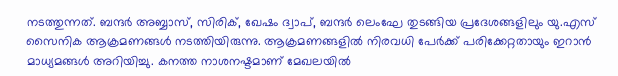നടത്തുന്നത്. ബന്ദർ അബ്ബാസ്, സിരിക്, ഖേഷം ദ്വാപ്, ബന്ദർ ലെംഘേ തുടങ്ങിയ പ്രദേശങ്ങളിലും യു.എസ് സൈനിക ആക്രമണങ്ങൾ നടത്തിയിരുന്നു. ആക്രമണങ്ങളിൽ നിരവധി പേർക്ക് പരിക്കേറ്റതായും ഇറാൻ മാധ്യമങ്ങൾ അറിയിച്ചു. കനത്ത നാശനഷ്ടമാണ് മേഖലയിൽ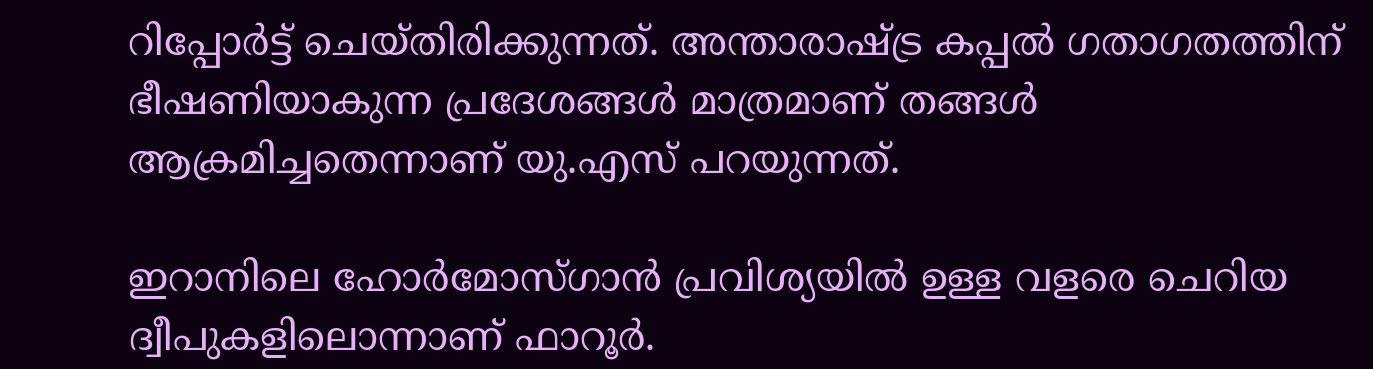റിപ്പോർട്ട് ചെയ്തിരിക്കുന്നത്. അന്താരാഷ്ട്ര കപ്പൽ ഗതാഗതത്തിന് ഭീഷണിയാകുന്ന പ്രദേശങ്ങൾ മാത്രമാണ് തങ്ങൾ ആക്രമിച്ചതെന്നാണ് യു.എസ് പറയുന്നത്.

ഇറാനിലെ ഹോർമോസ്ഗാൻ പ്രവിശ്യയിൽ ഉള്ള വളരെ ചെറിയ ദ്വീപുകളിലൊന്നാണ് ഫാറൂർ.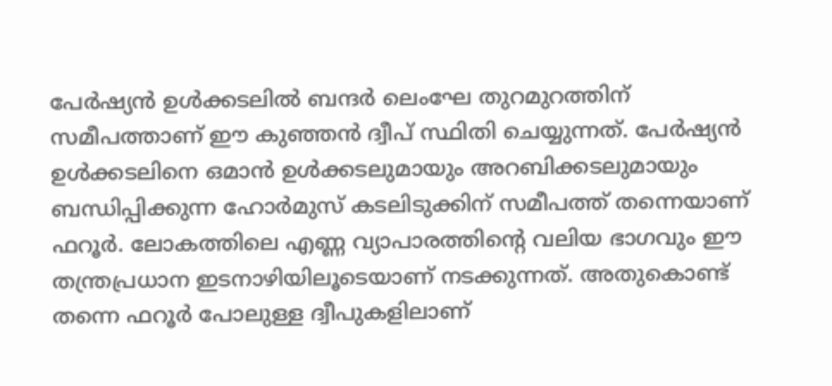പേർഷ്യൻ ഉൾക്കടലിൽ ബന്ദർ ലെംഘേ തുറമുറത്തിന് സമീപത്താണ് ഈ കുഞ്ഞൻ ദ്വീപ് സ്ഥിതി ചെയ്യുന്നത്. പേർഷ്യൻ ഉൾക്കടലിനെ ഒമാൻ ഉൾക്കടലുമായും അറബിക്കടലുമായും ബന്ധിപ്പിക്കുന്ന ഹോർമുസ് കടലിടുക്കിന് സമീപത്ത് തന്നെയാണ് ഫറൂർ. ലോകത്തിലെ എണ്ണ വ്യാപാരത്തിൻ്റെ വലിയ ഭാഗവും ഈ തന്ത്രപ്രധാന ഇടനാഴിയിലൂടെയാണ് നടക്കുന്നത്. അതുകൊണ്ട് തന്നെ ഫറൂർ പോലുള്ള ദ്വീപുകളിലാണ്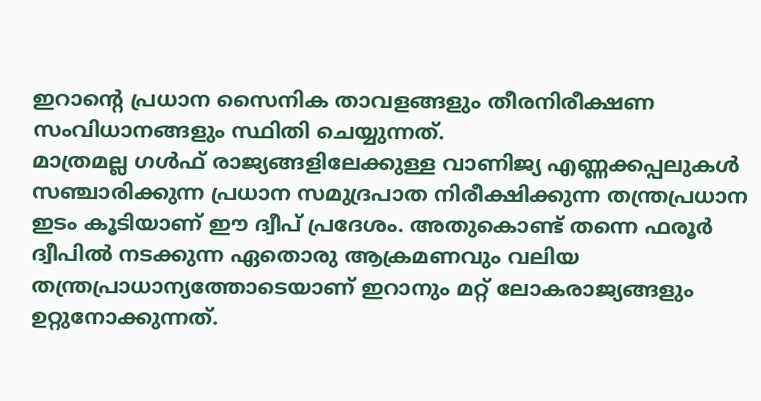ഇറാൻ്റെ പ്രധാന സൈനിക താവളങ്ങളും തീരനിരീക്ഷണ സംവിധാനങ്ങളും സ്ഥിതി ചെയ്യുന്നത്.
മാത്രമല്ല ഗൾഫ് രാജ്യങ്ങളിലേക്കുള്ള വാണിജ്യ എണ്ണക്കപ്പലുകൾ സഞ്ചാരിക്കുന്ന പ്രധാന സമുദ്രപാത നിരീക്ഷിക്കുന്ന തന്ത്രപ്രധാന ഇടം കൂടിയാണ് ഈ ദ്വീപ് പ്രദേശം. അതുകൊണ്ട് തന്നെ ഫരൂർ ദ്വീപിൽ നടക്കുന്ന ഏതൊരു ആക്രമണവും വലിയ തന്ത്രപ്രാധാന്യത്തോടെയാണ് ഇറാനും മറ്റ് ലോകരാജ്യങ്ങളും ഉറ്റുനോക്കുന്നത്.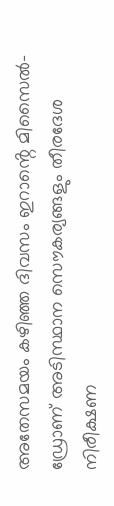അതേസമയം കഴിഞ്ഞ ദിവസം ഇറാൻ്റെ മിസൈൽ-ഡ്രോണ് അടിസ്ഥാന സൌകര്യങ്ങളും തീരദേശ നിരീക്ഷണ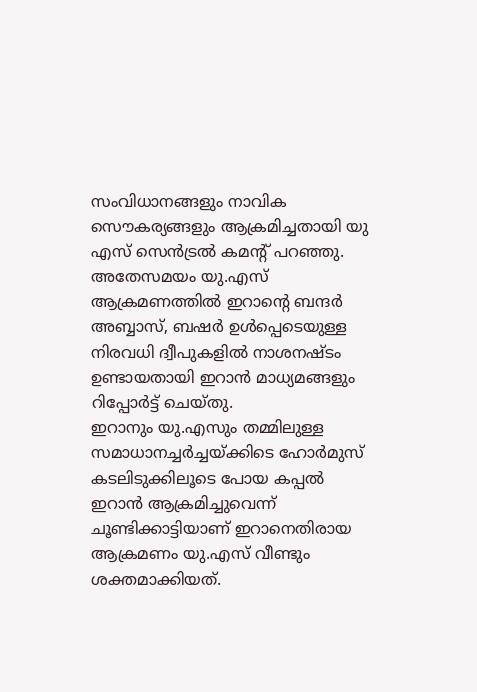സംവിധാനങ്ങളും നാവിക സൌകര്യങ്ങളും ആക്രമിച്ചതായി യു എസ് സെൻട്രൽ കമൻ്റ് പറഞ്ഞു. അതേസമയം യു.എസ് ആക്രമണത്തിൽ ഇറാൻ്റെ ബന്ദർ അബ്ബാസ്, ബഷർ ഉൾപ്പെടെയുള്ള നിരവധി ദ്വീപുകളിൽ നാശനഷ്ടം ഉണ്ടായതായി ഇറാൻ മാധ്യമങ്ങളും റിപ്പോർട്ട് ചെയ്തു.
ഇറാനും യു.എസും തമ്മിലുള്ള സമാധാനച്ചർച്ചയ്ക്കിടെ ഹോർമുസ് കടലിടുക്കിലൂടെ പോയ കപ്പൽ ഇറാൻ ആക്രമിച്ചുവെന്ന് ചൂണ്ടിക്കാട്ടിയാണ് ഇറാനെതിരായ ആക്രമണം യു.എസ് വീണ്ടും ശക്തമാക്കിയത്.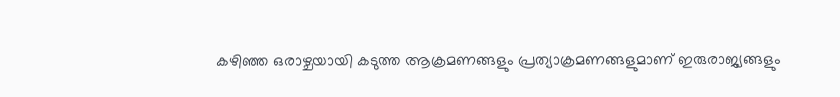കഴിഞ്ഞ ഒരാഴ്ചയായി കടുത്ത ആക്രമണങ്ങളും പ്രത്യാക്രമണങ്ങളുമാണ് ഇരുരാജ്യങ്ങളും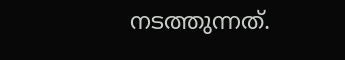നടത്തുന്നത്.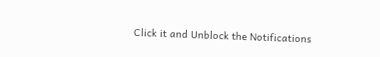Click it and Unblock the Notifications